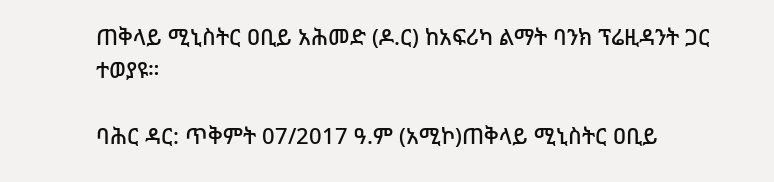ጠቅላይ ሚኒስትር ዐቢይ አሕመድ (ዶ.ር) ከአፍሪካ ልማት ባንክ ፕሬዚዳንት ጋር ተወያዩ።

ባሕር ዳር: ጥቅምት 07/2017 ዓ.ም (አሚኮ)ጠቅላይ ሚኒስትር ዐቢይ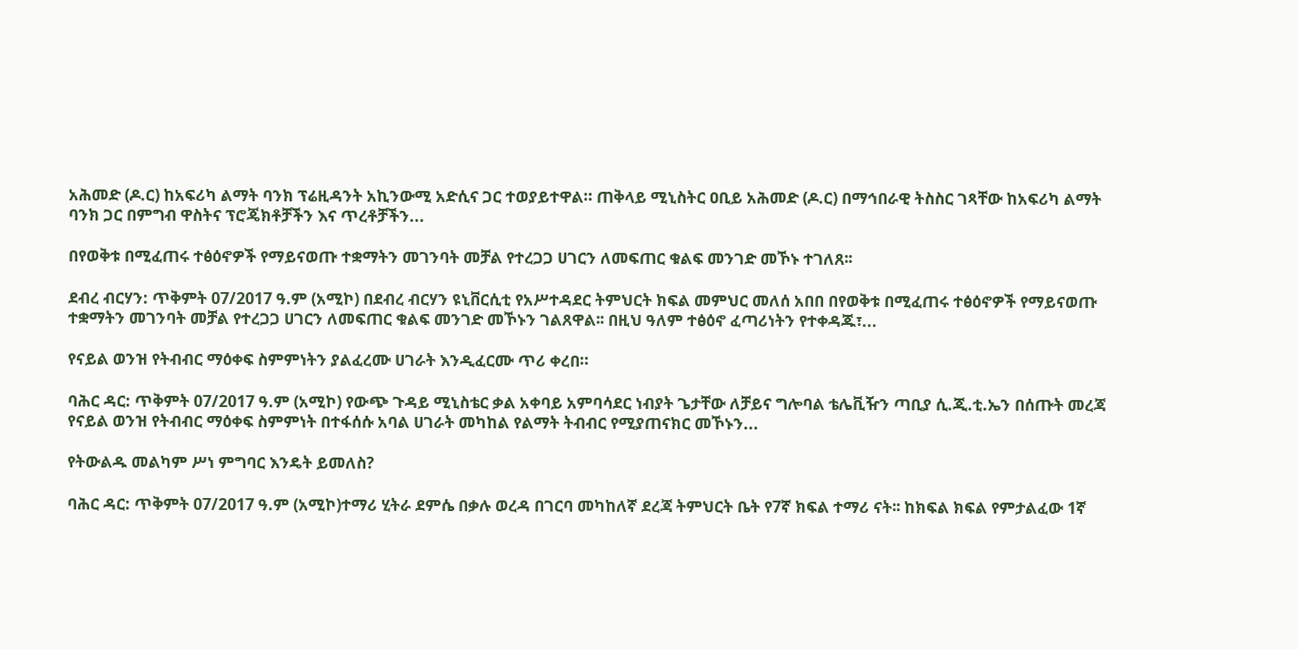አሕመድ (ዶ.ር) ከአፍሪካ ልማት ባንክ ፕሬዚዳንት አኪንውሚ አድሲና ጋር ተወያይተዋል። ጠቅላይ ሚኒስትር ዐቢይ አሕመድ (ዶ.ር) በማኅበራዊ ትስስር ገጻቸው ከአፍሪካ ልማት ባንክ ጋር በምግብ ዋስትና ፕሮጄክቶቻችን እና ጥረቶቻችን...

በየወቅቱ በሚፈጠሩ ተፅዕኖዎች የማይናወጡ ተቋማትን መገንባት መቻል የተረጋጋ ሀገርን ለመፍጠር ቁልፍ መንገድ መኾኑ ተገለጸ፡፡

ደብረ ብርሃን: ጥቅምት 07/2017 ዓ.ም (አሚኮ) በደብረ ብርሃን ዩኒቨርሲቲ የአሥተዳደር ትምህርት ክፍል መምህር መለሰ አበበ በየወቅቱ በሚፈጠሩ ተፅዕኖዎች የማይናወጡ ተቋማትን መገንባት መቻል የተረጋጋ ሀገርን ለመፍጠር ቁልፍ መንገድ መኾኑን ገልጸዋል፡፡ በዚህ ዓለም ተፅዕኖ ፈጣሪነትን የተቀዳጁ፣...

የናይል ወንዝ የትብብር ማዕቀፍ ስምምነትን ያልፈረሙ ሀገራት እንዲፈርሙ ጥሪ ቀረበ።

ባሕር ዳር: ጥቅምት 07/2017 ዓ.ም (አሚኮ) የውጭ ጉዳይ ሚኒስቴር ቃል አቀባይ አምባሳደር ነብያት ጌታቸው ለቻይና ግሎባል ቴሌቪዥን ጣቢያ ሲ.ጂ.ቲ.ኤን በሰጡት መረጃ የናይል ወንዝ የትብብር ማዕቀፍ ስምምነት በተፋሰሱ አባል ሀገራት መካከል የልማት ትብብር የሚያጠናክር መኾኑን...

የትውልዱ መልካም ሥነ ምግባር እንዴት ይመለስ?

ባሕር ዳር: ጥቅምት 07/2017 ዓ.ም (አሚኮ)ተማሪ ሂትራ ደምሴ በቃሉ ወረዳ በገርባ መካከለኛ ደረጃ ትምህርት ቤት የ7ኛ ክፍል ተማሪ ናት፡፡ ከክፍል ክፍል የምታልፈው 1ኛ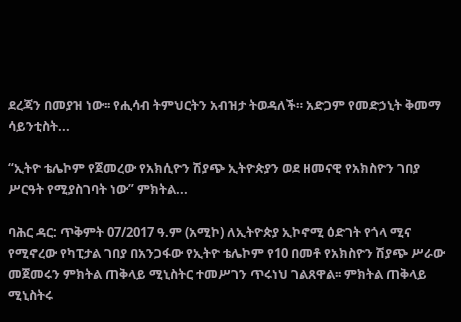ደረጃን በመያዝ ነው፡፡ የሒሳብ ትምህርትን አብዝታ ትወዳለች። አድጋም የመድኃኒት ቅመማ ሳይንቲስት...

“ኢትዮ ቴሌኮም የጀመረው የአክሲዮን ሽያጭ ኢትዮጵያን ወደ ዘመናዊ የአክስዮን ገበያ ሥርዓት የሚያስገባት ነው” ምክትል...

ባሕር ዳር: ጥቅምት 07/2017 ዓ.ም (አሚኮ) ለኢትዮጵያ ኢኮኖሚ ዕድገት የጎላ ሚና የሚኖረው የካፒታል ገበያ በአንጋፋው የኢትዮ ቴሌኮም የ10 በመቶ የአክስዮን ሽያጭ ሥራው መጀመሩን ምክትል ጠቅላይ ሚኒስትር ተመሥገን ጥሩነህ ገልጸዋል፡፡ ምክትል ጠቅላይ ሚኒስትሩ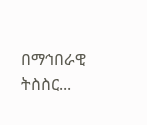በማኅበራዊ ትስስር...